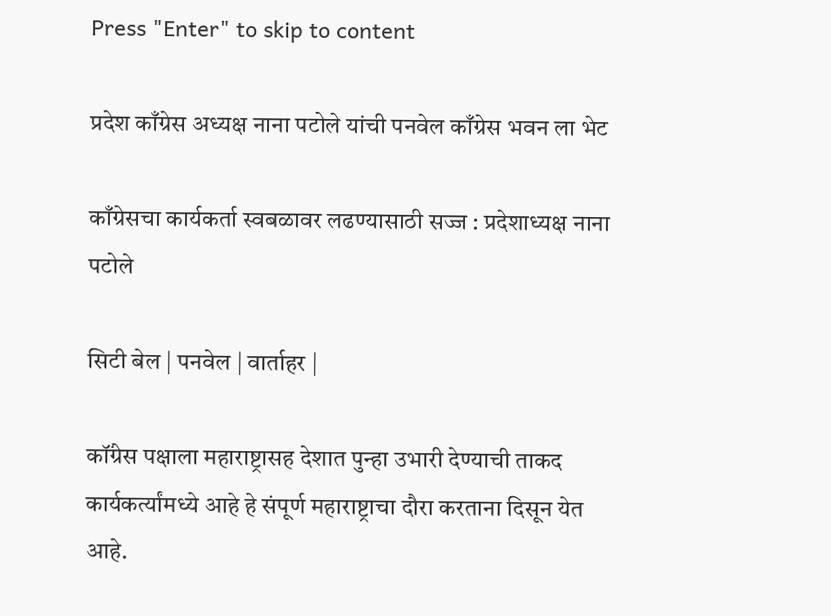Press "Enter" to skip to content

प्रदेश काँग्रेस अध्यक्ष नाना पटोले यांची पनवेल काँग्रेस भवन ला भेट

काँग्रेसचा कार्यकर्ता स्वबळावर लढण्यासाठी सज्ज : प्रदेशाध्यक्ष नाना पटोले

सिटी बेल | पनवेल | वार्ताहर |

कॉंग्रेस पक्षाला महाराष्ट्रासह देशात पुन्हा उभारी देण्याची ताकद कार्यकर्त्यांमध्ये आहे हे संपूर्ण महाराष्ट्राचा दौरा करताना दिसून येत आहे.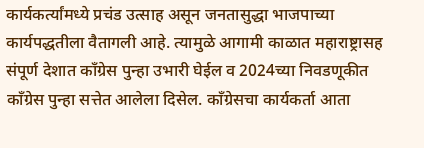कार्यकर्त्यांमध्ये प्रचंड उत्साह असून जनतासुद्धा भाजपाच्या कार्यपद्धतीला वैतागली आहे. त्यामुळे आगामी काळात महाराष्ट्रासह संपूर्ण देशात कॉंग्रेस पुन्हा उभारी घेईल व 2024च्या निवडणूकीत कॉंग्रेस पुन्हा सत्तेत आलेला दिसेल. काँग्रेसचा कार्यकर्ता आता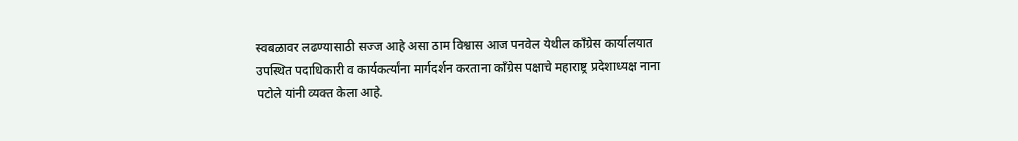स्वबळावर लढण्यासाठी सज्ज आहे असा ठाम विश्वास आज पनवेल येथील कॉंग्रेस कार्यालयात उपस्थित पदाधिकारी व कार्यकर्त्यांना मार्गदर्शन करताना कॉंग्रेस पक्षाचे महाराष्ट्र प्रदेशाध्यक्ष नाना पटोले यांनी व्यक्त केला आहे.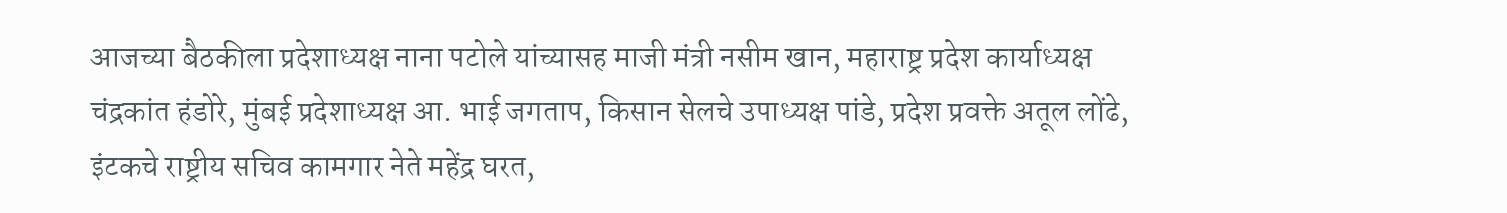आजच्या बैठकीला प्रदेशाध्यक्ष नाना पटोले यांच्यासह माजी मंत्री नसीम खान, महाराष्ट्र प्रदेश कार्याध्यक्ष चंद्रकांत हंडोरे, मुंबई प्रदेशाध्यक्ष आ. भाई जगताप, किसान सेलचे उपाध्यक्ष पांडे, प्रदेश प्रवक्ते अतूल लोंढे, इंटकचे राष्ट्रीय सचिव कामगार नेते महेंद्र घरत,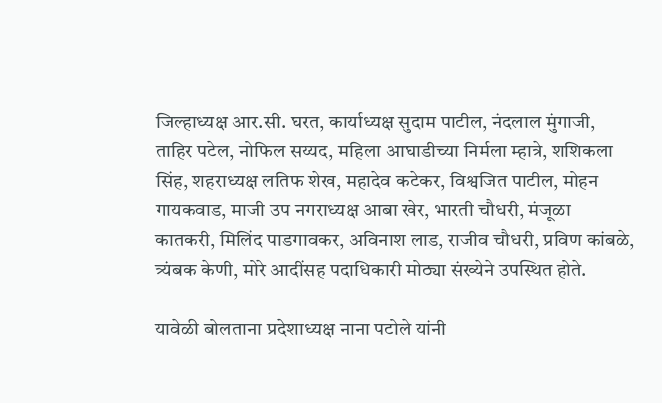जिल्हाध्यक्ष आर.सी. घरत, कार्याध्यक्ष सुदाम पाटील, नंदलाल मुंगाजी, ताहिर पटेल, नोफिल सय्यद, महिला आघाडीच्या निर्मला म्हात्रे, शशिकला सिंह, शहराध्यक्ष लतिफ शेख, महादेव कटेकर, विश्वजित पाटील, मोहन गायकवाड, माजी उप नगराध्यक्ष आबा खेर, भारती चौधरी, मंजूळा कातकरी, मिलिंद पाडगावकर, अविनाश लाड, राजीव चौधरी, प्रविण कांबळे, त्र्यंबक केणी, मोरे आदींसह पदाधिकारी मोठ्या संख्येने उपस्थित होते.

यावेळी बोलताना प्रदेशाध्यक्ष नाना पटोले यांनी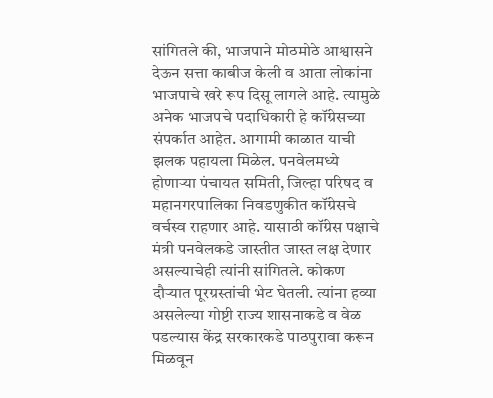सांगितले की, भाजपाने मोठमोठे आश्वासने  देऊन सत्ता काबीज केली व आता लोकांना भाजपाचे खरे रूप दिसू लागले आहे. त्यामुळे अनेक भाजपचे पदाधिकारी हे कॉंग्रेसच्या संपर्कात आहेत. आगामी काळात याची झलक पहायला मिळेल. पनवेलमध्ये होणाऱ्या पंचायत समिती, जिल्हा परिषद व महानगरपालिका निवडणुकीत कॉंग्रेसचे वर्चस्व राहणार आहे. यासाठी कॉंग्रेस पक्षाचे मंत्री पनवेलकडे जास्तीत जास्त लक्ष देणार असल्याचेही त्यांनी सांगितले. कोकण दौऱ्यात पूरग्रस्तांची भेट घेतली. त्यांना हव्या असलेल्या गोष्टी राज्य शासनाकडे व वेळ पडल्यास केंद्र सरकारकडे पाठपुरावा करून मिळवून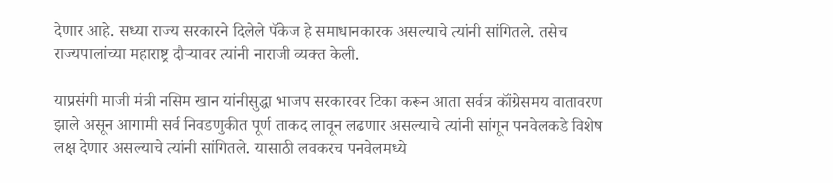देणार आहे. सध्या राज्य सरकारने दिलेले पॅकेज हे समाधानकारक असल्याचे त्यांनी सांगितले. तसेच राज्यपालांच्या महाराष्ट्र दौऱ्यावर त्यांनी नाराजी व्यक्त केली.

याप्रसंगी माजी मंत्री नसिम खान यांनीसुद्धा भाजप सरकारवर टिका करून आता सर्वत्र कॉंग्रेसमय वातावरण झाले असून आगामी सर्व निवडणुकीत पूर्ण ताकद लावून लढणार असल्याचे त्यांनी सांगून पनवेलकडे विशेष लक्ष देणार असल्याचे त्यांनी सांगितले. यासाठी लवकरच पनवेलमध्ये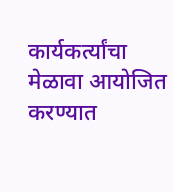कार्यकर्त्यांचा मेळावा आयोजित करण्यात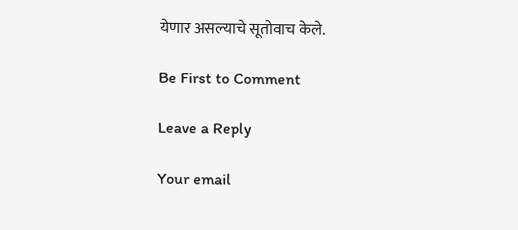येणार असल्याचे सूतोवाच केले.

Be First to Comment

Leave a Reply

Your email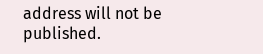address will not be published.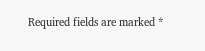Required fields are marked *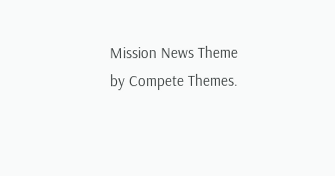Mission News Theme by Compete Themes.